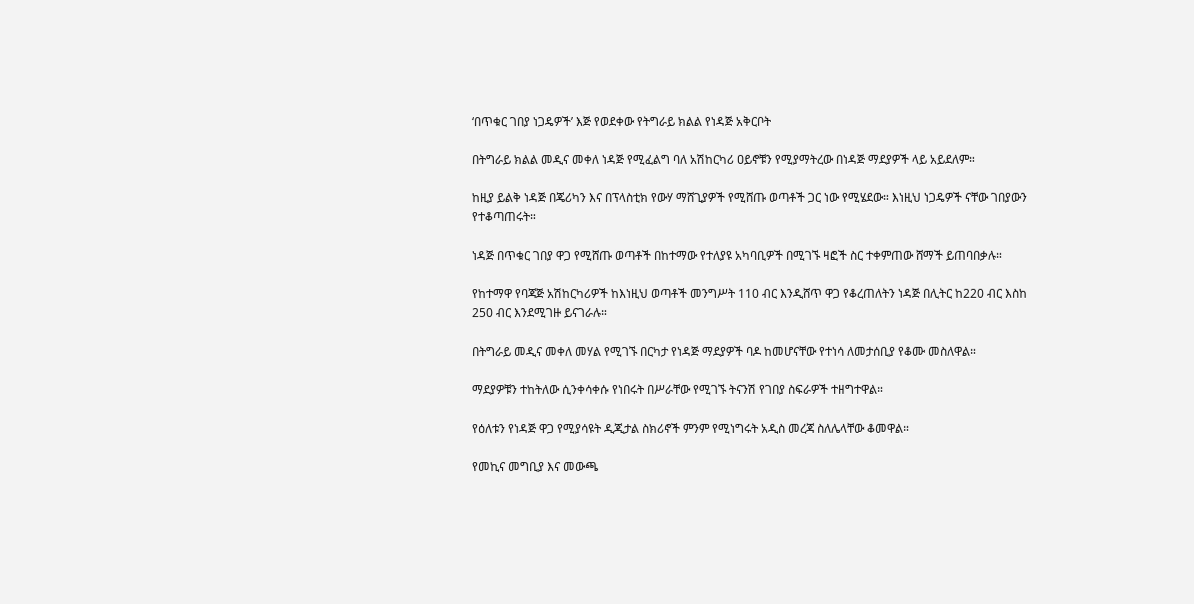‘በጥቁር ገበያ ነጋዴዎች’ እጅ የወደቀው የትግራይ ክልል የነዳጅ አቅርቦት

በትግራይ ክልል መዲና መቀለ ነዳጅ የሚፈልግ ባለ አሽከርካሪ ዐይኖቹን የሚያማትረው በነዳጅ ማደያዎች ላይ አይደለም።

ከዚያ ይልቅ ነዳጅ በጄሪካን እና በፕላስቲክ የውሃ ማሸጊያዎች የሚሸጡ ወጣቶች ጋር ነው የሚሄደው። እነዚህ ነጋዴዎች ናቸው ገበያውን የተቆጣጠሩት።

ነዳጅ በጥቁር ገበያ ዋጋ የሚሸጡ ወጣቶች በከተማው የተለያዩ አካባቢዎች በሚገኙ ዛፎች ስር ተቀምጠው ሸማች ይጠባበቃሉ።

የከተማዋ የባጃጅ አሽከርካሪዎች ከእነዚህ ወጣቶች መንግሥት 110 ብር እንዲሸጥ ዋጋ የቆረጠለትን ነዳጅ በሊትር ከ220 ብር እስከ 250 ብር እንደሚገዙ ይናገራሉ።

በትግራይ መዲና መቀለ መሃል የሚገኙ በርካታ የነዳጅ ማደያዎች ባዶ ከመሆናቸው የተነሳ ለመታሰቢያ የቆሙ መስለዋል።

ማደያዎቹን ተከትለው ሲንቀሳቀሱ የነበሩት በሥራቸው የሚገኙ ትናንሽ የገበያ ስፍራዎች ተዘግተዋል።

የዕለቱን የነዳጅ ዋጋ የሚያሳዩት ዲጂታል ስክሪኖች ምንም የሚነግሩት አዲስ መረጃ ስለሌላቸው ቆመዋል።

የመኪና መግቢያ እና መውጫ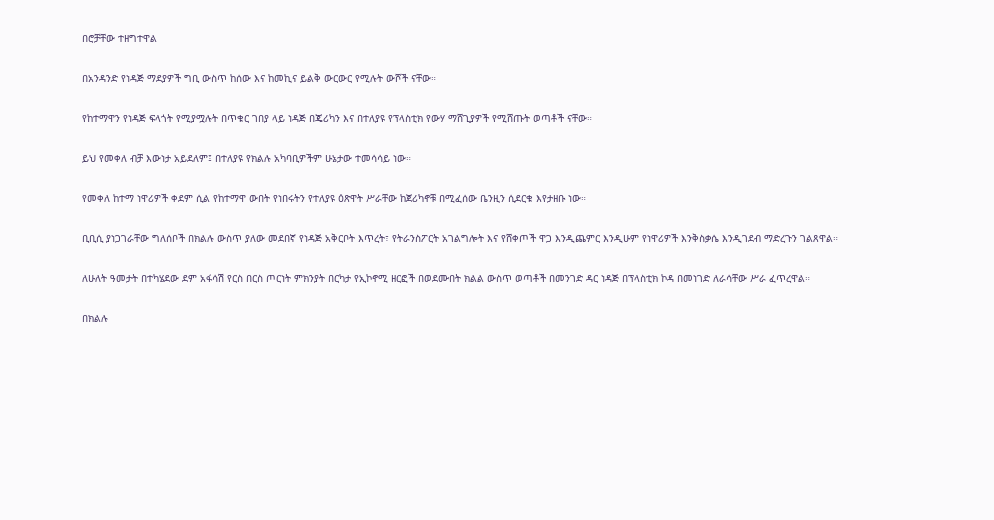በሮቻቸው ተዘግተዋል

በአንዳንድ የነዳጅ ማደያዎች ግቢ ውስጥ ከሰው እና ከመኪና ይልቅ ውርውር የሚሉት ውሾች ናቸው።

የከተማዋን የነዳጅ ፍላጎት የሚያሟሉት በጥቁር ገበያ ላይ ነዳጅ በጄሪካን እና በተለያዩ የፕላስቲክ የውሃ ማሸጊያዎች የሚሸጡት ወጣቶች ናቸው።

ይህ የመቀለ ብቻ እውነታ አይደለም፤ በተለያዩ የክልሉ አካባቢዎችም ሁኔታው ተመሳሳይ ነው።

የመቀለ ከተማ ነዋሪዎች ቀደም ሲል የከተማዋ ውበት የነበሩትን የተለያዩ ዕጽዋት ሥራቸው ከጀሪካኖቹ በሚፈሰው ቤንዚን ሲደርቁ እየታዘቡ ነው።

ቢቢሲ ያነጋገራቸው ግለሰቦች በክልሉ ውስጥ ያለው መደበኛ የነዳጅ አቅርቦት እጥረት፣ የትራንስፖርት አገልግሎት እና የሸቀጦች ዋጋ እንዲጨምር እንዲሁም የነዋሪዎች እንቅስቃሴ እንዲገደብ ማድረጉን ገልጸዋል።

ለሁለት ዓመታት በተካሄደው ደም አፋሳሽ የርስ በርስ ጦርነት ምክንያት በርካታ የኢኮኖሚ ዘርፎች በወደሙበት ክልል ውስጥ ወጣቶች በመንገድ ዳር ነዳጅ በፕላስቲክ ኮዳ በመነገድ ለራሳቸው ሥራ ፈጥረዋል።

በክልሉ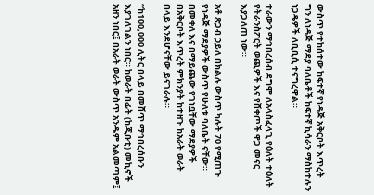ውስጥ የተከሰተው ከፍተኛ የነዳጅ አቅርቦት እጥረት ግን ለነዳጅ ማደያ ባለቤቶች ከፍተኛ ኪሳራን ማስከተሉን ነጋዴዎች ለቢቢሲ ተናግረዋል።

ተራውን ማኅበረሰብ ደግሞ ለአላስፈላጊ የዕለት ተዕለት የትራንስፖርት ወጪዎች እና የሸቀጦች ዋጋ መናር እያጋለጠ ነው።

አቶ ጽጋብ ኃይለ በክልሉ ውስጥ ካሉት 70 የሚጠጉ የነዳጅ ማደያዎች ውስጥ የሁለቱ ባለቤት ናቸው። በመቀለ እና በማይጨው የገነቧቸው ማደያዎች በአቅርቦት እጥረት ምክንያት ከተዘጉ ከአራት ወራት በላይ እንደሆናቸው ይናገራሉ።

“ከ100,000 ሊትር በላይ በመሸጥ ማኅበረሰቡን እያገለገልን ነበር። ከወራት በፊት (ከጂቡቲ) መኪኖች አዘን ነበር፤ በአራት ወራት ውስጥ አንዱም አልመጣም፤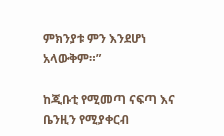ምክንያቱ ምን እንደሆነ አላውቅም።”

ከጂቡቲ የሚመጣ ናፍጣ እና ቤንዚን የሚያቀርብ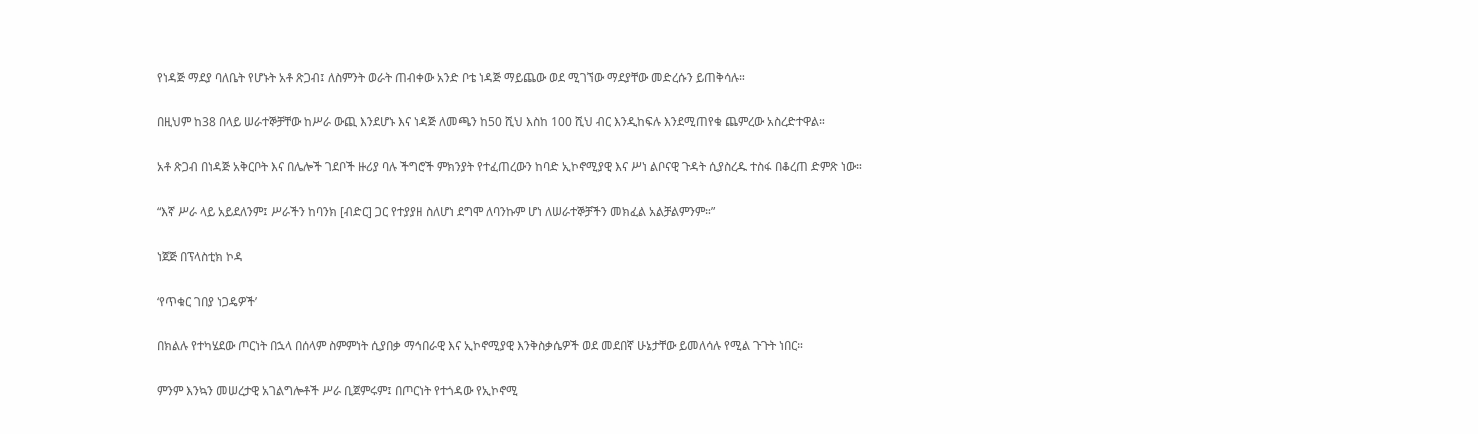የነዳጅ ማደያ ባለቤት የሆኑት አቶ ጽጋብ፤ ለስምንት ወራት ጠብቀው አንድ ቦቴ ነዳጅ ማይጨው ወደ ሚገኘው ማደያቸው መድረሱን ይጠቅሳሉ።

በዚህም ከ38 በላይ ሠራተኞቻቸው ከሥራ ውጪ እንደሆኑ እና ነዳጅ ለመጫን ከ50 ሺህ እስከ 100 ሺህ ብር እንዲከፍሉ እንደሚጠየቁ ጨምረው አስረድተዋል።

አቶ ጽጋብ በነዳጅ አቅርቦት እና በሌሎች ገደቦች ዙሪያ ባሉ ችግሮች ምክንያት የተፈጠረውን ከባድ ኢኮኖሚያዊ እና ሥነ ልቦናዊ ጉዳት ሲያስረዱ ተስፋ በቆረጠ ድምጽ ነው።

“እኛ ሥራ ላይ አይደለንም፤ ሥራችን ከባንክ [ብድር] ጋር የተያያዘ ስለሆነ ደግሞ ለባንኩም ሆነ ለሠራተኞቻችን መክፈል አልቻልምንም።”

ነጀጅ በፕላስቲክ ኮዳ

‘የጥቁር ገበያ ነጋዴዎች’

በክልሉ የተካሄደው ጦርነት በኋላ በሰላም ስምምነት ሲያበቃ ማኅበራዊ እና ኢኮኖሚያዊ እንቅስቃሴዎች ወደ መደበኛ ሁኔታቸው ይመለሳሉ የሚል ጉጉት ነበር።

ምንም እንኳን መሠረታዊ አገልግሎቶች ሥራ ቢጀምሩም፤ በጦርነት የተጎዳው የኢኮኖሚ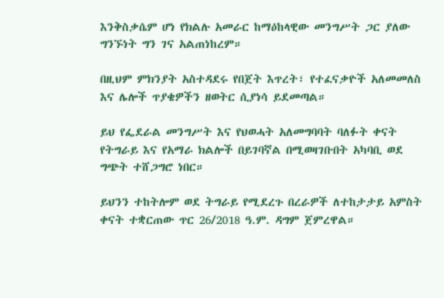እንቅስቃሴም ሆነ የክልሉ አመራር ከማዕከላዊው መንግሥት ጋር ያለው ግንኙነት ግን ገና አልጠነከረም።

በዚህም ምክንያት አስተዳደሩ የበጀት እጥረት፣ የተፈናቃዮች አለመመለስ እና ሌሎች ጥያቄዎችን ዘወትር ሲያነሳ ይደመጣል።

ይህ የፌደራል መንግሥት እና የህወሓት አለመግባባት ባለፉት ቀናት የትግራይ እና የአማራ ክልሎች በይገባኛል በሚወዛገቡበት አካባቢ ወደ ግጭት ተሸጋግሮ ነበር።

ይህንን ተከትሎም ወደ ትግራይ የሚደረጉ በረራዎች ለተከታታይ አምስት ቀናት ተቋርጠው ጥር 26/2018 ዓ.ም. ዳግም ጀምረዋል።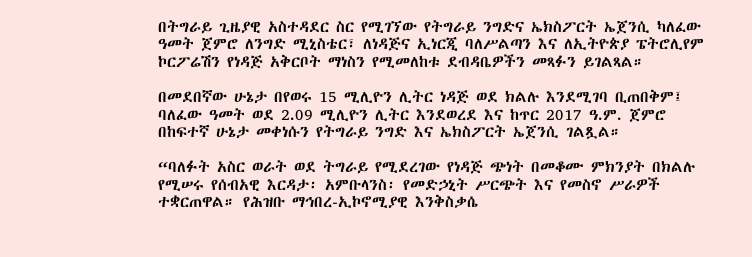በትግራይ ጊዜያዊ አስተዳደር ስር የሚገኘው የትግራይ ንግድና ኤክስፖርት ኤጀንሲ ካለፈው ዓመት ጀምሮ ለንግድ ሚኒስቴር፣ ለነዳጅና ኢነርጂ ባለሥልጣን እና ለኢትዮጵያ ፔትሮሊየም ኮርፖሬሽን የነዳጅ አቅርቦት ማነስን የሚመለከቱ ደብዳቤዎችን መጻፉን ይገልጻል።

በመደበኛው ሁኔታ በየወሩ 15 ሚሊዮን ሊትር ነዳጅ ወደ ክልሉ እንደሚገባ ቢጠበቅም፤ ባለፈው ዓመት ወደ 2.09 ሚሊዮን ሊትር እንደወረደ እና ከጥር 2017 ዓ.ም. ጀምሮ በከፍተኛ ሁኔታ መቀነሱን የትግራይ ንግድ እና ኤክስፖርት ኤጀንሲ ገልጿል።

“ባለፉት አስር ወራት ወደ ትግራይ የሚደረገው የነዳጅ ጭነት በመቆሙ ምክንያት በክልሉ የሚሠሩ የሰብአዊ እርዳታ፡ አምቡላንስ፡ የመድኃኒት ሥርጭት እና የመስኖ ሥራዎች ተቋርጠዋል። የሕዝቡ ማኅበረ-ኢኮኖሚያዊ እንቅስቃሴ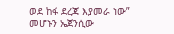ወደ ከፋ ደረጃ እያመራ ነው” መሆኑን ኤጀንሲው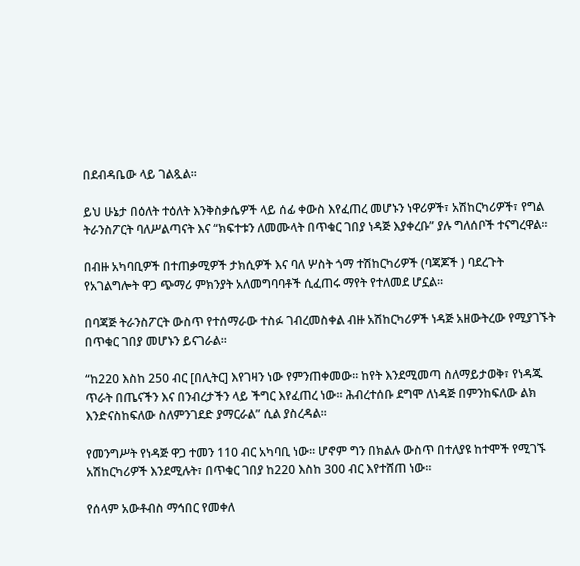በደብዳቤው ላይ ገልጿል።

ይህ ሁኔታ በዕለት ተዕለት እንቅስቃሴዎች ላይ ሰፊ ቀውስ እየፈጠረ መሆኑን ነዋሪዎች፣ አሽከርካሪዎች፣ የግል ትራንስፖርት ባለሥልጣናት እና “ክፍተቱን ለመሙላት በጥቁር ገበያ ነዳጅ እያቀረቡ” ያሉ ግለሰቦች ተናግረዋል።

በብዙ አካባቢዎች በተጠቃሚዎች ታክሲዎች እና ባለ ሦስት ጎማ ተሽከርካሪዎች (ባጃጆች ) ባደረጉት የአገልግሎት ዋጋ ጭማሪ ምክንያት አለመግባባቶች ሲፈጠሩ ማየት የተለመደ ሆኗል።

በባጃጅ ትራንስፖርት ውስጥ የተሰማራው ተስፉ ገብረመስቀል ብዙ አሽከርካሪዎች ነዳጅ አዘውትረው የሚያገኙት በጥቁር ገበያ መሆኑን ይናገራል።

“ከ220 እስከ 250 ብር [በሊትር] እየገዛን ነው የምንጠቀመው። ከየት እንደሚመጣ ስለማይታወቅ፣ የነዳጁ ጥራት በጤናችን እና በንብረታችን ላይ ችግር እየፈጠረ ነው። ሕብረተሰቡ ደግሞ ለነዳጅ በምንከፍለው ልክ እንድናስከፍለው ስለምንገደድ ያማርራል” ሲል ያስረዳል።

የመንግሥት የነዳጅ ዋጋ ተመን 110 ብር አካባቢ ነው። ሆኖም ግን በክልሉ ውስጥ በተለያዩ ከተሞች የሚገኙ አሽከርካሪዎች እንደሚሉት፣ በጥቁር ገበያ ከ220 እስከ 300 ብር እየተሸጠ ነው።

የሰላም አውቶብስ ማኅበር የመቀለ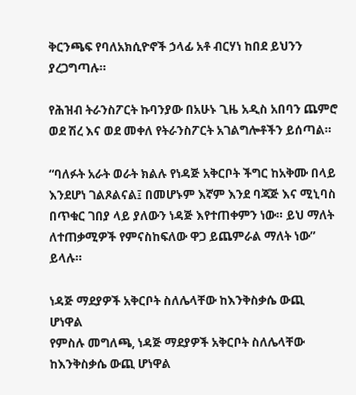ቅርንጫፍ የባለአክሲዮኖች ኃላፊ አቶ ብርሃነ ከበደ ይህንን ያረጋግጣሉ።

የሕዝብ ትራንስፖርት ኩባንያው በአሁኑ ጊዜ አዲስ አበባን ጨምሮ ወደ ሽረ እና ወደ መቀለ የትራንስፖርት አገልግሎቶችን ይሰጣል።

“ባለፉት አራት ወራት ክልሉ የነዳጅ አቅርቦት ችግር ከአቅሙ በላይ እንደሆነ ገልጾልናል፤ በመሆኑም እኛም እንደ ባጃጅ እና ሚኒባስ በጥቁር ገበያ ላይ ያለውን ነዳጅ እየተጠቀምን ነው። ይህ ማለት ለተጠቃሚዎች የምናስከፍለው ዋጋ ይጨምራል ማለት ነው” ይላሉ።

ነዳጅ ማደያዎች አቅርቦት ስለሌላቸው ከእንቅስቃሴ ውጪ ሆነዋል
የምስሉ መግለጫ, ነዳጅ ማደያዎች አቅርቦት ስለሌላቸው ከእንቅስቃሴ ውጪ ሆነዋል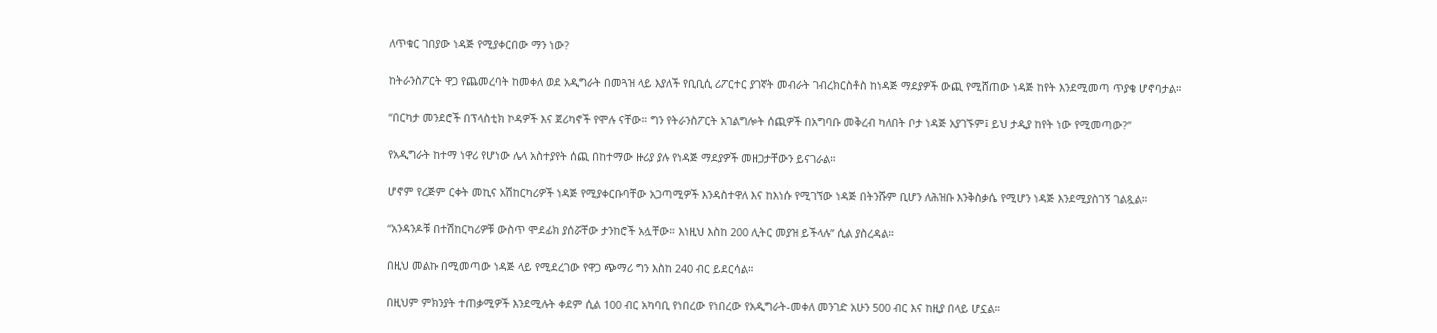ለጥቁር ገበያው ነዳጅ የሚያቀርበው ማን ነው?

ከትራንስፖርት ዋጋ የጨመረባት ከመቀለ ወደ አዲግራት በመጓዝ ላይ እያለች የቢቢሲ ሪፖርተር ያገኛት መብራት ገብረክርስቶስ ከነዳጅ ማደያዎች ውጪ የሚሸጠው ነዳጅ ከየት እንደሚመጣ ጥያቄ ሆኖባታል።

“በርካታ መንደሮች በፕላስቲክ ኮዳዎች እና ጀሪካኖች የሞሉ ናቸው። ግን የትራንስፖርት አገልግሎት ሰጪዎች በአግባቡ መቅረብ ካለበት ቦታ ነዳጅ አያገኙም፤ ይህ ታዲያ ከየት ነው የሚመጣው?”

የአዲግራት ከተማ ነዋሪ የሆነው ሌላ አስተያየት ሰጪ በከተማው ዙሪያ ያሉ የነዳጅ ማደያዎች መዘጋታቸውን ይናገራል።

ሆኖም የረጅም ርቀት መኪና አሽከርካሪዎች ነዳጅ የሚያቀርቡባቸው አጋጣሚዎች እንዳስተዋለ እና ከእነሱ የሚገኘው ነዳጅ በትንሹም ቢሆን ለሕዝቡ እንቅስቃሴ የሚሆን ነዳጅ እንደሚያስገኝ ገልጿል።

“አንዳንዶቹ በተሽከርካሪዎቹ ውስጥ ሞደፊክ ያሰሯቸው ታንከሮች አሏቸው። እነዚህ እስከ 200 ሊትር መያዝ ይችላሉ” ሲል ያስረዳል።

በዚህ መልኩ በሚመጣው ነዳጅ ላይ የሚደረገው የዋጋ ጭማሪ ግን እስከ 240 ብር ይደርሳል።

በዚህም ምክንያት ተጠቃሚዎች እንደሚሉት ቀደም ሲል 100 ብር አካባቢ የነበረው የነበረው የአዲግራት-መቀለ መንገድ አሁን 500 ብር እና ከዚያ በላይ ሆኗል።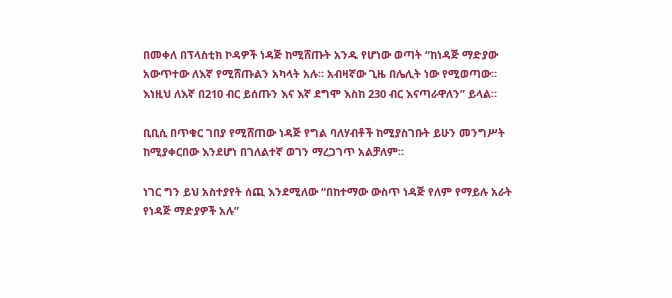በመቀለ በፕላስቲክ ኮዳዎች ነዳጅ ከሚሸጡት አንዱ የሆነው ወጣት “ከነዳጅ ማድያው አውጥተው ለእኛ የሚሸጡልን አካላት አሉ። አብዛኛው ጊዜ በሌሊት ነው የሚወጣው። እነዚህ ለእኛ በ210 ብር ይሰጡን እና እኛ ደግሞ እስከ 230 ብር እናጣራዋለን” ይላል።

ቢቢሲ በጥቁር ገበያ የሚሸጠው ነዳጅ የግል ባለሃብቶች ከሚያስገቡት ይሁን መንግሥት ከሚያቀርበው እንደሆነ በገለልተኛ ወገን ማረጋገጥ አልቻለም።

ነገር ግን ይህ አስተያየት ሰጪ እንደሚለው “በከተማው ውስጥ ነዳጅ የለም የማይሉ አራት የነዳጅ ማድያዎች አሉ”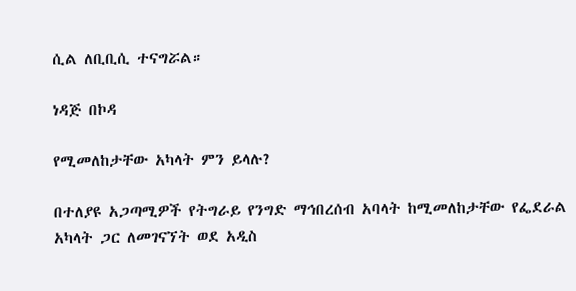ሲል ለቢቢሲ ተናግሯል።

ነዳጅ በኮዳ

የሚመለከታቸው አካላት ምን ይላሉ?

በተለያዩ አጋጣሚዎች የትግራይ የንግድ ማኅበረሰብ አባላት ከሚመለከታቸው የፌደራል አካላት ጋር ለመገናኘት ወደ አዲስ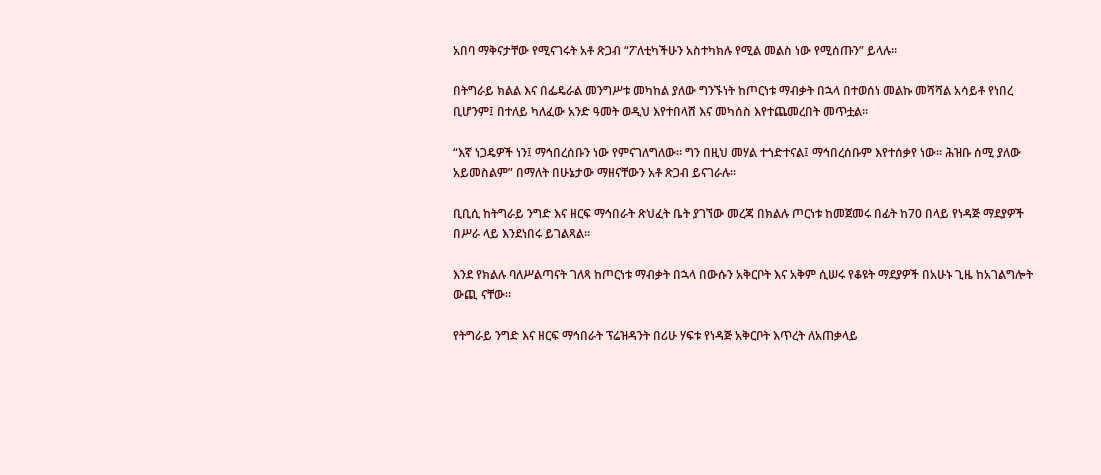አበባ ማቅናታቸው የሚናገሩት አቶ ጽጋብ “ፖለቲካችሁን አስተካክሉ የሚል መልስ ነው የሚሰጡን” ይላሉ።

በትግራይ ክልል እና በፌዴራል መንግሥቱ መካከል ያለው ግንኙነት ከጦርነቱ ማብቃት በኋላ በተወሰነ መልኩ መሻሻል አሳይቶ የነበረ ቢሆንም፤ በተለይ ካለፈው አንድ ዓመት ወዲህ እየተበላሸ እና መካሰስ እየተጨመረበት መጥቷል።

“እኛ ነጋዴዎች ነን፤ ማኅበረሰቡን ነው የምናገለግለው። ግን በዚህ መሃል ተጎድተናል፤ ማኅበረሰቡም እየተሰቃየ ነው። ሕዝቡ ሰሚ ያለው አይመስልም” በማለት በሁኔታው ማዘናቸውን አቶ ጽጋብ ይናገራሉ።

ቢቢሲ ከትግራይ ንግድ እና ዘርፍ ማኅበራት ጽህፈት ቤት ያገኘው መረጃ በክልሉ ጦርነቱ ከመጀመሩ በፊት ከ70 በላይ የነዳጅ ማደያዎች በሥራ ላይ እንደነበሩ ይገልጻል።

እንደ የክልሉ ባለሥልጣናት ገለጻ ከጦርነቱ ማብቃት በኋላ በውሱን አቅርቦት እና አቅም ሲሠሩ የቆዩት ማደያዎች በአሁኑ ጊዜ ከአገልግሎት ውጪ ናቸው።

የትግራይ ንግድ እና ዘርፍ ማኅበራት ፕሬዝዳንት በሪሁ ሃፍቱ የነዳጅ አቅርቦት እጥረት ለአጠቃላይ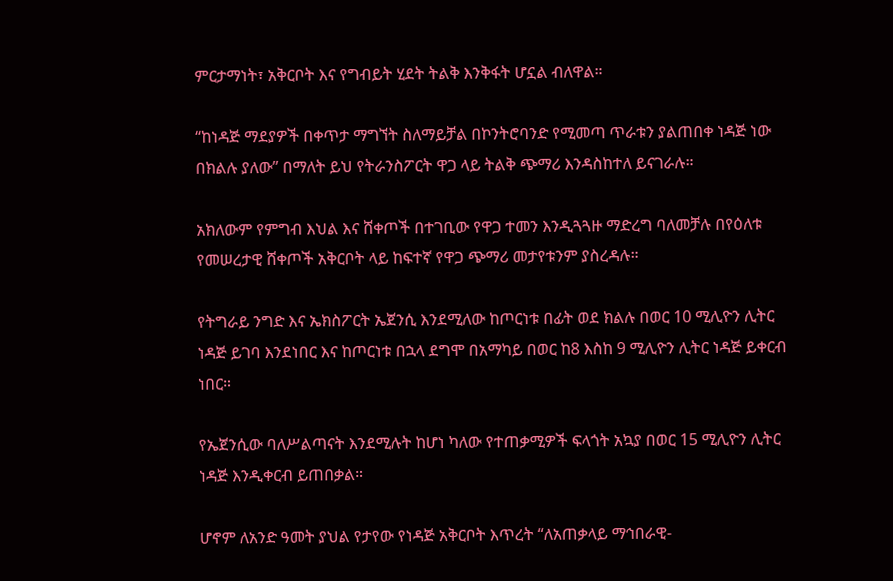ምርታማነት፣ አቅርቦት እና የግብይት ሂደት ትልቅ እንቅፋት ሆኗል ብለዋል።

“ከነዳጅ ማደያዎች በቀጥታ ማግኘት ስለማይቻል በኮንትሮባንድ የሚመጣ ጥራቱን ያልጠበቀ ነዳጅ ነው በክልሉ ያለው” በማለት ይህ የትራንስፖርት ዋጋ ላይ ትልቅ ጭማሪ እንዳስከተለ ይናገራሉ።

አክለውም የምግብ እህል እና ሸቀጦች በተገቢው የዋጋ ተመን እንዲጓጓዙ ማድረግ ባለመቻሉ በየዕለቱ የመሠረታዊ ሸቀጦች አቅርቦት ላይ ከፍተኛ የዋጋ ጭማሪ መታየቱንም ያስረዳሉ።

የትግራይ ንግድ እና ኤክስፖርት ኤጀንሲ እንደሚለው ከጦርነቱ በፊት ወደ ክልሉ በወር 10 ሚሊዮን ሊትር ነዳጅ ይገባ እንደነበር እና ከጦርነቱ በኋላ ደግሞ በአማካይ በወር ከ8 እስከ 9 ሚሊዮን ሊትር ነዳጅ ይቀርብ ነበር።

የኤጀንሲው ባለሥልጣናት እንደሚሉት ከሆነ ካለው የተጠቃሚዎች ፍላጎት አኳያ በወር 15 ሚሊዮን ሊትር ነዳጅ እንዲቀርብ ይጠበቃል።

ሆኖም ለአንድ ዓመት ያህል የታየው የነዳጅ አቅርቦት እጥረት “ለአጠቃላይ ማኅበራዊ-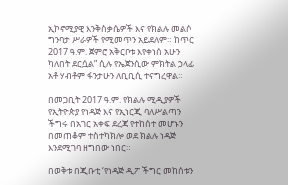ኢኮኖሚያዊ እንቅስቃሴዎች እና የክልሉ መልሶ ግንባታ ሥራዎች የሚመጥን አይደለም። ከጥር 2017 ዓ.ም. ጀምሮ አቅርቦቱ እየቀነሰ አሁን ካለበት ደርሷል” ሲሉ የኤጀንሲው ምክትል ኃላፊ አቶ ሃብቶም ፋንታሁን ለቢቢሲ ተናግረዋል።

በመጋቢት 2017 ዓ.ም. የክልሉ ሚዲያዎች የኢትዮጵያ የነዳጅ እና የኢነርጂ ባለሥልጣን ችግሩ በአገር አቀፍ ደረጃ የተከሰተ መሆኑን በመጠቆም ተስተካክሎ ወደ ክልሉ ነዳጅ እንደሚገባ ዘግበው ነበር።

በወቅቱ በጂቡቲ ‘የነዳጅ ዲፖ ችግር መከሰቱን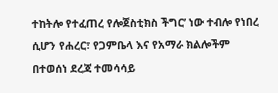ተከትሎ የተፈጠረ የሎጀስቲክስ ችግር’ ነው ተብሎ የነበረ ሲሆን የሐረር፣ የጋምቤላ እና የአማራ ክልሎችም በተወሰነ ደረጃ ተመሳሳይ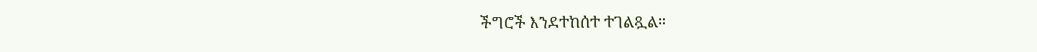ችግሮች እንደተከሰተ ተገልጿል።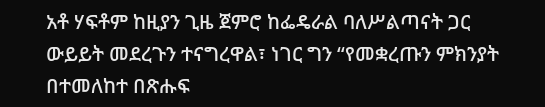አቶ ሃፍቶም ከዚያን ጊዜ ጀምሮ ከፌዴራል ባለሥልጣናት ጋር ውይይት መደረጉን ተናግረዋል፣ ነገር ግን “የመቋረጡን ምክንያት በተመለከተ በጽሑፍ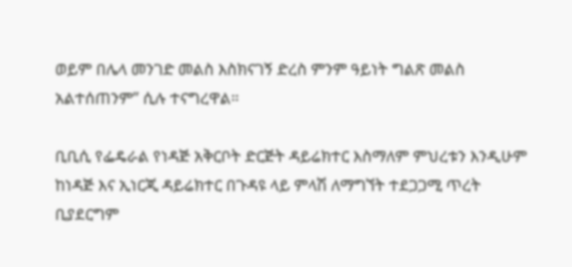ወይም በሌላ መንገድ መልስ እስክናገኝ ድረስ ምንም ዓይነት ግልጽ መልስ አልተሰጠንም” ሲሉ ተናግረዋል።

ቢቢሲ የፌዴራል የነዳጅ አቅርቦት ድርጅት ዳይሬክተር እስማለም ምህረቱን እንዲሁም ከነዳጅ እና ኢነርጂ ዳይሬክተር በጉዳዩ ላይ ምላሽ ለማግኘት ተደጋጋሚ ጥረት ቢያደርግም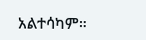አልተሳካም።